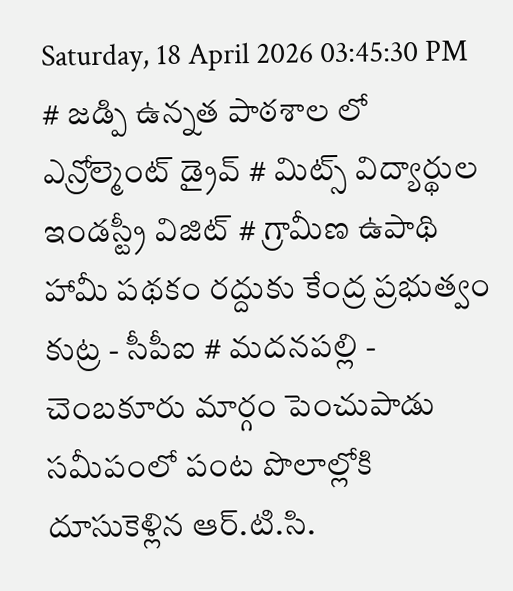Saturday, 18 April 2026 03:45:30 PM
# జడ్పి ఉన్నత పాఠశాల లో ఎన్రోల్మెంట్ డ్రైవ్ # మిట్స్ విద్యార్థుల ఇండస్ట్రీ విజిట్ # గ్రామీణ ఉపాథి హామీ పథకం రద్దుకు కేంద్ర ప్రభుత్వం కుట్ర - సీపీఐ # మదనపల్లి - చెంబకూరు మార్గం పెంచుపాడు సమీపంలో పంట పొలాల్లోకి దూసుకెళ్లిన ఆర్.టి.సి.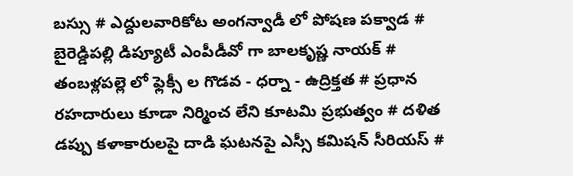బస్సు # ఎద్దులవారికోట అంగన్వాడీ లో పోషణ పక్వాడ # బైరెడ్డిపల్లి డిప్యూటీ ఎంపీడీవో గా బాలకృష్ణ నాయక్ # తంబళ్లపల్లె లో ఫ్లెక్సీ ల గొడవ - ధర్నా - ఉద్రిక్తత # ప్రధాన రహదారులు కూడా నిర్మించ లేని కూటమి ప్రభుత్వం # దళిత డప్పు కళాకారులపై దాడి ఘటనపై ఎస్సీ కమిషన్ సీరియస్ #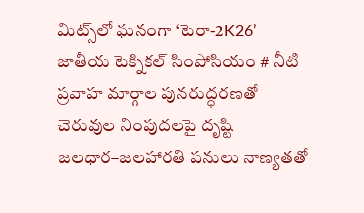మిట్స్‌లో ఘనంగా ‘టెరా-2K26’ జాతీయ టెక్నికల్ సింపోసియం # నీటి ప్రవాహ మార్గాల పునరుద్ధరణతో చెరువుల నింపుదలపై దృష్టి జలధార–జలహారతి పనులు నాణ్యతతో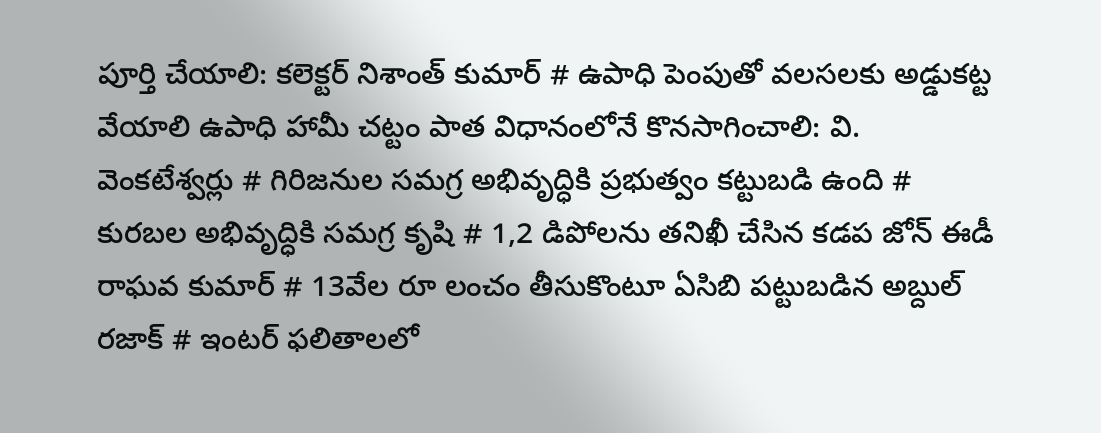పూర్తి చేయాలి: కలెక్టర్ నిశాంత్ కుమార్ # ఉపాధి పెంపుతో వలసలకు అడ్డుకట్ట వేయాలి ఉపాధి హామీ చట్టం పాత విధానంలోనే కొనసాగించాలి: వి. వెంకటేశ్వర్లు # గిరిజనుల సమగ్ర అభివృద్ధికి ప్రభుత్వం కట్టుబడి ఉంది # కురబల అభివృద్ధికి సమగ్ర కృషి # 1,2 డిపోలను తనిఖీ చేసిన కడప జోన్ ఈడీ రాఘవ కుమార్ # 13వేల రూ లంచం తీసుకొంటూ ఏసిబి పట్టుబడిన అబ్దుల్ రజాక్ # ఇంటర్ ఫలితాలలో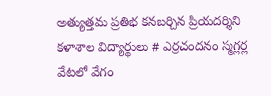అత్యుత్తమ ప్రతిభ కనబర్చిన ప్రియదర్శిని కళాశాల విద్యార్థులు # ఎర్రచందనం స్మగ్లర్ల వేటలో వేగం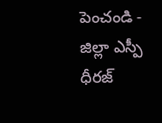పెంచండి - జిల్లా ఎస్పీ ధీరజ్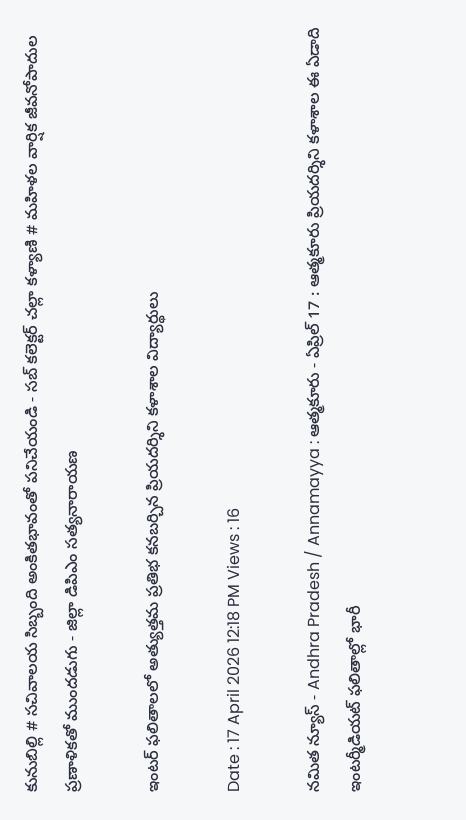కునుబిల్లి # సచివాలయ సిబ్బంది అంకితభావంతో పనిచేయండి - సబ్ కలెక్టర్ చల్లా కళ్యాణి # మహిళల వార్షిక జీవనోపాదుల ప్రణాళికతో ముందడుగు - జిల్లా డిపిఎం సత్యనారాయణ

ఇంటర్ ఫలితాలలో అత్యుత్తమ ప్రతిభ కనబర్చిన ప్రియదర్శిని కళాశాల విద్యార్థులు

Date : 17 April 2026 12:18 PM Views : 16

నమిత న్యూస్ - Andhra Pradesh / Annamayya : ఆత్మకూరు - ఏప్రిల్ 17 : ఆత్మకూరు ప్రియదర్శిని కళాశాల ఈ ఏడాది ఇంటర్మీడియట్ ఫలితాల్లో భారీ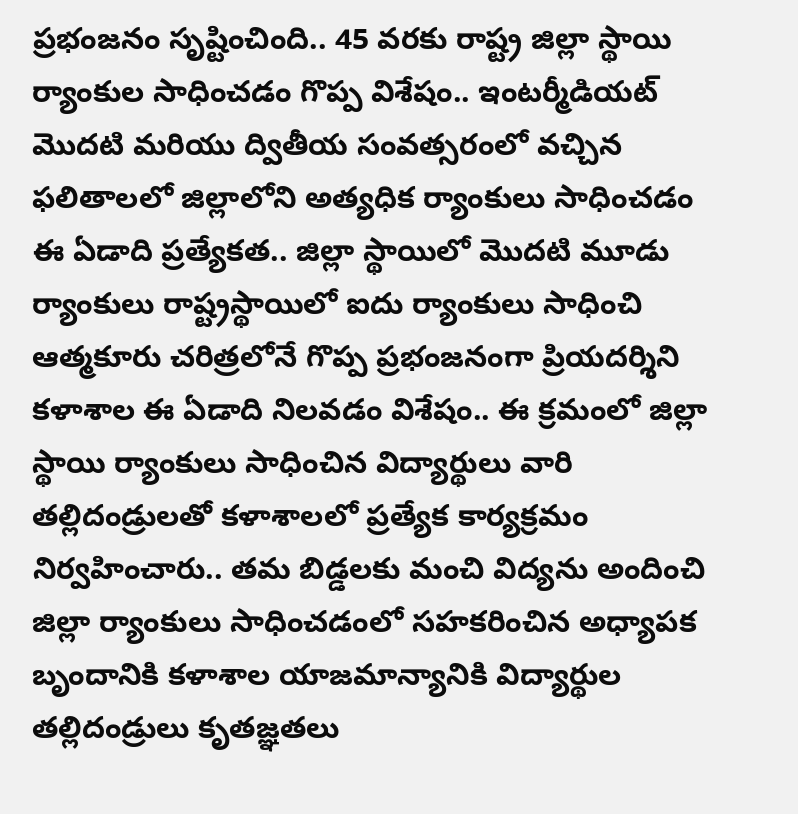ప్రభంజనం సృష్టించింది.. 45 వరకు రాష్ట్ర జిల్లా స్థాయి ర్యాంకుల సాధించడం గొప్ప విశేషం.. ఇంటర్మీడియట్ మొదటి మరియు ద్వితీయ సంవత్సరంలో వచ్చిన ఫలితాలలో జిల్లాలోని అత్యధిక ర్యాంకులు సాధించడం ఈ ఏడాది ప్రత్యేకత.. జిల్లా స్థాయిలో మొదటి మూడు ర్యాంకులు రాష్ట్రస్థాయిలో ఐదు ర్యాంకులు సాధించి ఆత్మకూరు చరిత్రలోనే గొప్ప ప్రభంజనంగా ప్రియదర్శిని కళాశాల ఈ ఏడాది నిలవడం విశేషం.. ఈ క్రమంలో జిల్లా స్థాయి ర్యాంకులు సాధించిన విద్యార్థులు వారి తల్లిదండ్రులతో కళాశాలలో ప్రత్యేక కార్యక్రమం నిర్వహించారు.. తమ బిడ్డలకు మంచి విద్యను అందించి జిల్లా ర్యాంకులు సాధించడంలో సహకరించిన అధ్యాపక బృందానికి కళాశాల యాజమాన్యానికి విద్యార్థుల తల్లిదండ్రులు కృతజ్ఞతలు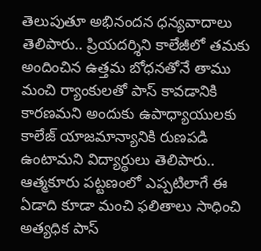తెలుపుతూ అభినందన ధన్యవాదాలు తెలిపారు.. ప్రియదర్శిని కాలేజీలో తమకు అందించిన ఉత్తమ బోధనతోనే తాము మంచి ర్యాంకులతో పాస్ కావడానికి కారణమని అందుకు ఉపాధ్యాయులకు కాలేజ్ యాజమాన్యానికి రుణపడి ఉంటామని విద్యార్థులు తెలిపారు.. ఆత్మకూరు పట్టణంలో ఎప్పటిలాగే ఈ ఏడాది కూడా మంచి ఫలితాలు సాధించి అత్యధిక పాస్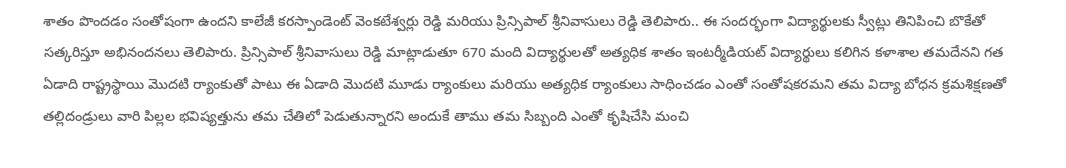శాతం పొందడం సంతోషంగా ఉందని కాలేజీ కరస్పాండెంట్ వెంకటేశ్వర్లు రెడ్డి మరియు ప్రిన్సిపాల్ శ్రీనివాసులు రెడ్డి తెలిపారు.. ఈ సందర్భంగా విద్యార్థులకు స్వీట్లు తినిపించి బొకేతో సత్కరిస్తూ అభినందనలు తెలిపారు. ప్రిన్సిపాల్ శ్రీనివాసులు రెడ్డి మాట్లాడుతూ 670 మంది విద్యార్థులతో అత్యధిక శాతం ఇంటర్మీడియట్ విద్యార్థులు కలిగిన కళాశాల తమదేనని గత ఏడాది రాష్ట్రస్థాయి మొదటి ర్యాంకుతో పాటు ఈ ఏడాది మొదటి మూడు ర్యాంకులు మరియు అత్యధిక ర్యాంకులు సాధించడం ఎంతో సంతోషకరమని తమ విద్యా బోధన క్రమశిక్షణతో తల్లిదండ్రులు వారి పిల్లల భవిష్యత్తును తమ చేతిలో పెడుతున్నారని అందుకే తాము తమ సిబ్బంది ఎంతో కృషిచేసి మంచి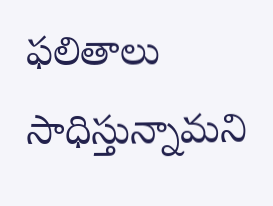ఫలితాలు సాధిస్తున్నామని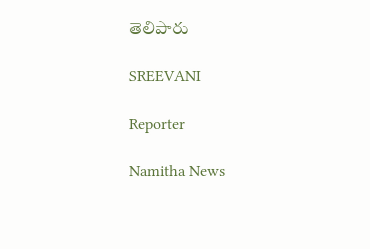తెలిపారు

SREEVANI

Reporter

Namitha News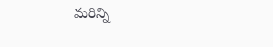మరిన్ని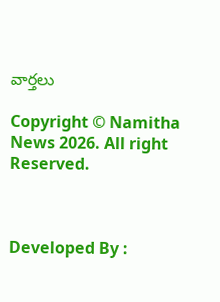వార్తలు

Copyright © Namitha News 2026. All right Reserved.



Developed By :